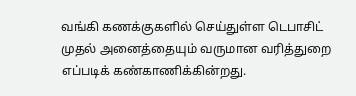வங்கி கணக்குகளில் செய்துள்ள டெபாசிட் முதல் அனைத்தையும் வருமான வரித்துறை எப்படிக் கண்காணிக்கின்றது.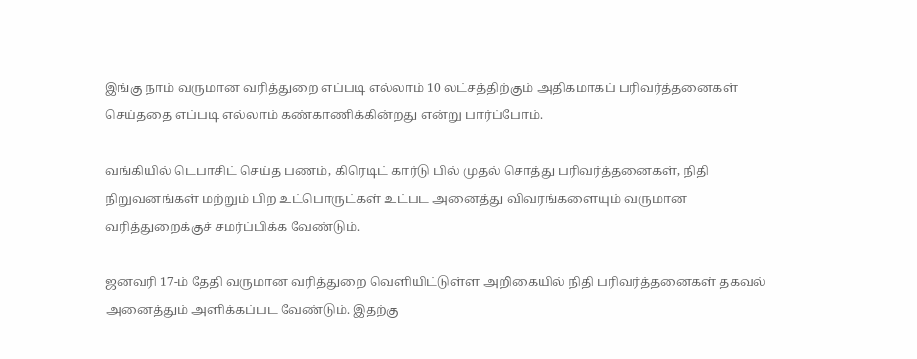இங்கு நாம் வருமான வரித்துறை எப்படி எல்லாம் 10 லட்சத்திற்கும் அதிகமாகப் பரிவர்த்தனைகள் செய்ததை எப்படி எல்லாம் கண்காணிக்கின்றது என்று பார்ப்போம்.

வங்கியில் டெபாசிட் செய்த பணம், கிரெடிட் கார்டு பில் முதல் சொத்து பரிவர்த்தனைகள், நிதி நிறுவனங்கள் மற்றும் பிற உட்பொருட்கள் உட்பட அனைத்து விவரங்களையும் வருமான வரித்துறைக்குச் சமர்ப்பிக்க வேண்டும்.

ஜனவரி 17-ம் தேதி வருமான வரித்துறை வெளியிட்டுள்ள அறிகையில் நிதி பரிவர்த்தனைகள் தகவல் அனைத்தும் அளிக்கப்பட வேண்டும். இதற்கு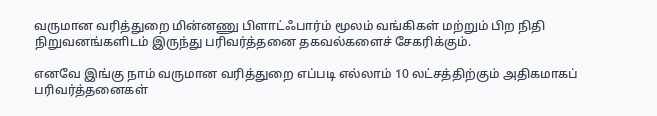வருமான வரித்துறை மின்னணு பிளாட்ஃபார்ம் மூலம் வங்கிகள் மற்றும் பிற நிதி நிறுவனங்களிடம் இருந்து பரிவர்த்தனை தகவல்களைச் சேகரிக்கும்.

எனவே இங்கு நாம் வருமான வரித்துறை எப்படி எல்லாம் 10 லட்சத்திற்கும் அதிகமாகப் பரிவர்த்தனைகள்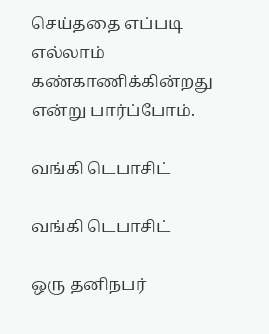செய்ததை எப்படி எல்லாம் கண்காணிக்கின்றது என்று பார்ப்போம்.

வங்கி டெபாசிட்

வங்கி டெபாசிட்

ஒரு தனிநபர்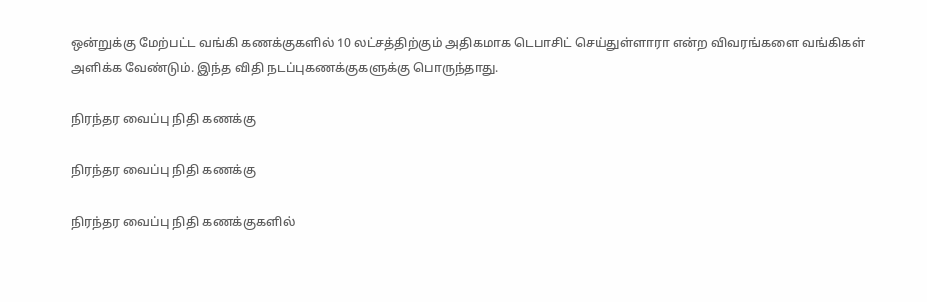ஒன்றுக்கு மேற்பட்ட வங்கி கணக்குகளில் 10 லட்சத்திற்கும் அதிகமாக டெபாசிட் செய்துள்ளாரா என்ற விவரங்களை வங்கிகள் அளிக்க வேண்டும். இந்த விதி நடப்புகணக்குகளுக்கு பொருந்தாது.

நிரந்தர வைப்பு நிதி கணக்கு

நிரந்தர வைப்பு நிதி கணக்கு

நிரந்தர வைப்பு நிதி கணக்குகளில்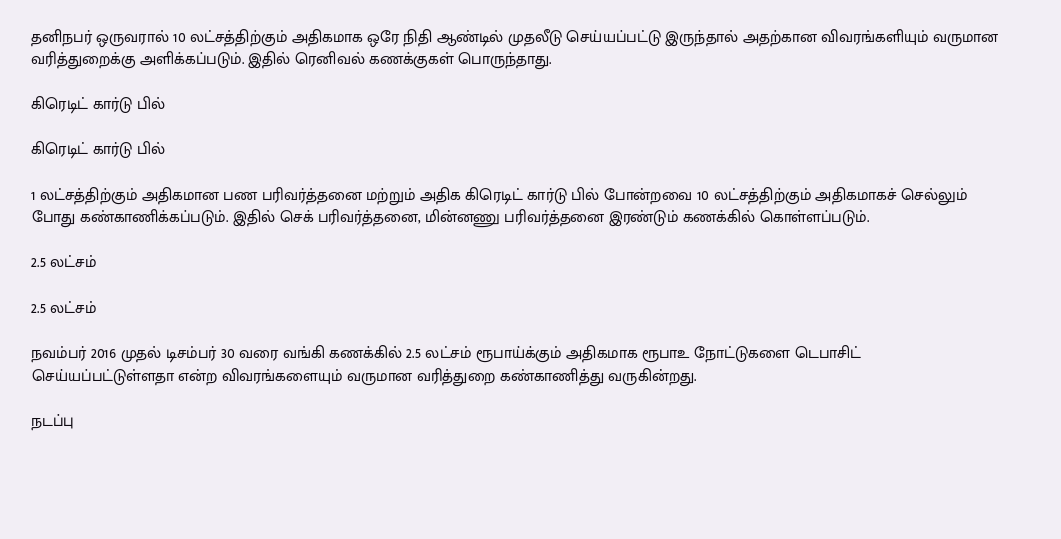தனிநபர் ஒருவரால் 10 லட்சத்திற்கும் அதிகமாக ஒரே நிதி ஆண்டில் முதலீடு செய்யப்பட்டு இருந்தால் அதற்கான விவரங்களியும் வருமான வரித்துறைக்கு அளிக்கப்படும். இதில் ரெனிவல் கணக்குகள் பொருந்தாது.

கிரெடிட் கார்டு பில்

கிரெடிட் கார்டு பில்

1 லட்சத்திற்கும் அதிகமான பண பரிவர்த்தனை மற்றும் அதிக கிரெடிட் கார்டு பில் போன்றவை 10 லட்சத்திற்கும் அதிகமாகச் செல்லும் போது கண்காணிக்கப்படும். இதில் செக் பரிவர்த்தனை, மின்னணு பரிவர்த்தனை இரண்டும் கணக்கில் கொள்ளப்படும்.

2.5 லட்சம்

2.5 லட்சம்

நவம்பர் 2016 முதல் டிசம்பர் 30 வரை வங்கி கணக்கில் 2.5 லட்சம் ரூபாய்க்கும் அதிகமாக ரூபாஉ நோட்டுகளை டெபாசிட் செய்யப்பட்டுள்ளதா என்ற விவரங்களையும் வருமான வரித்துறை கண்காணித்து வருகின்றது.

நடப்பு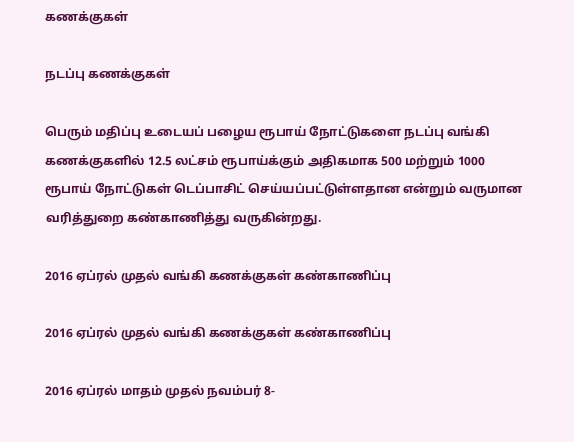கணக்குகள்

நடப்பு கணக்குகள்

பெரும் மதிப்பு உடையப் பழைய ரூபாய் நோட்டுகளை நடப்பு வங்கி கணக்குகளில் 12.5 லட்சம் ரூபாய்க்கும் அதிகமாக 500 மற்றும் 1000 ரூபாய் நோட்டுகள் டெப்பாசிட் செய்யப்பட்டுள்ளதான என்றும் வருமான வரித்துறை கண்காணித்து வருகின்றது.

2016 ஏப்ரல் முதல் வங்கி கணக்குகள் கண்காணிப்பு

2016 ஏப்ரல் முதல் வங்கி கணக்குகள் கண்காணிப்பு

2016 ஏப்ரல் மாதம் முதல் நவம்பர் 8-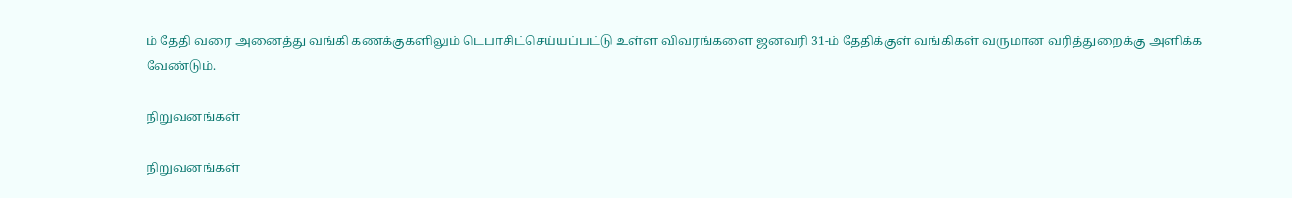ம் தேதி வரை அனைத்து வங்கி கணக்குகளிலும் டெபாசிட்செய்யப்பட்டு உள்ள விவரங்களை ஜனவரி 31-ம் தேதிக்குள் வங்கிகள் வருமான வரித்துறைக்கு அளிக்க வேண்டும்.

நிறுவனங்கள்

நிறுவனங்கள்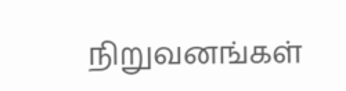நிறுவனங்கள்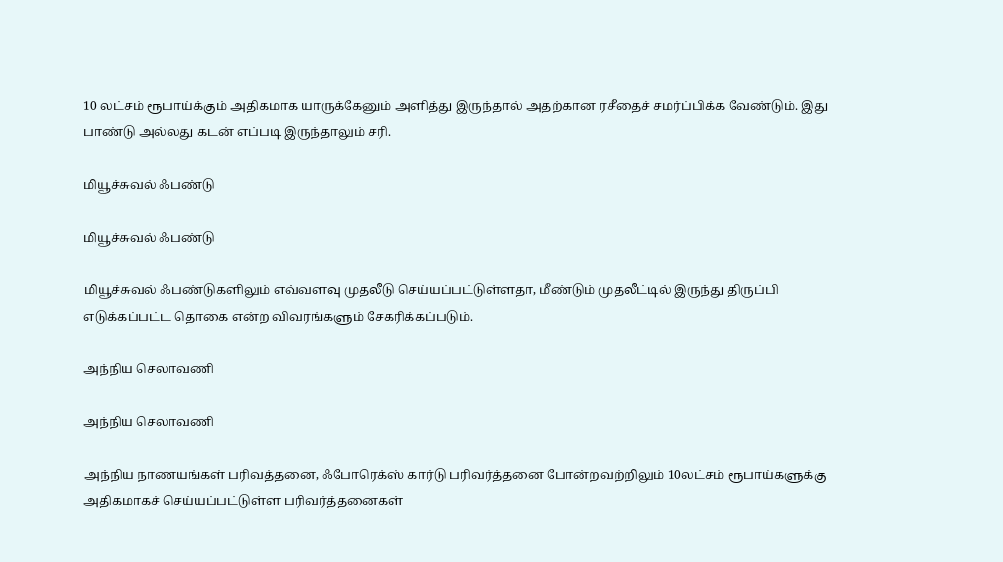10 லட்சம் ரூபாய்க்கும் அதிகமாக யாருக்கேனும் அளித்து இருந்தால் அதற்கான ரசீதைச் சமர்ப்பிக்க வேண்டும். இது பாண்டு அல்லது கடன் எப்படி இருந்தாலும் சரி.

மியூச்சுவல் ஃபண்டு

மியூச்சுவல் ஃபண்டு

மியூச்சுவல் ஃபண்டுகளிலும் எவ்வளவு முதலீடு செய்யப்பட்டுள்ளதா, மீண்டும் முதலீட்டில் இருந்து திருப்பி எடுக்கப்பட்ட தொகை என்ற விவரங்களும் சேகரிக்கப்படும்.

அந்நிய செலாவணி

அந்நிய செலாவணி

அந்நிய நாணயங்கள் பரிவத்தனை, ஃபோரெக்ஸ் கார்டு பரிவர்த்தனை போன்றவற்றிலும் 10லட்சம் ரூபாய்களுக்கு அதிகமாகச் செய்யப்பட்டுள்ள பரிவர்த்தனைகள்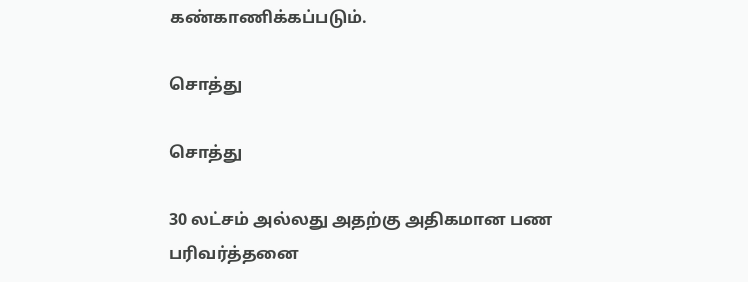கண்காணிக்கப்படும்.

சொத்து

சொத்து

30 லட்சம் அல்லது அதற்கு அதிகமான பண பரிவர்த்தனை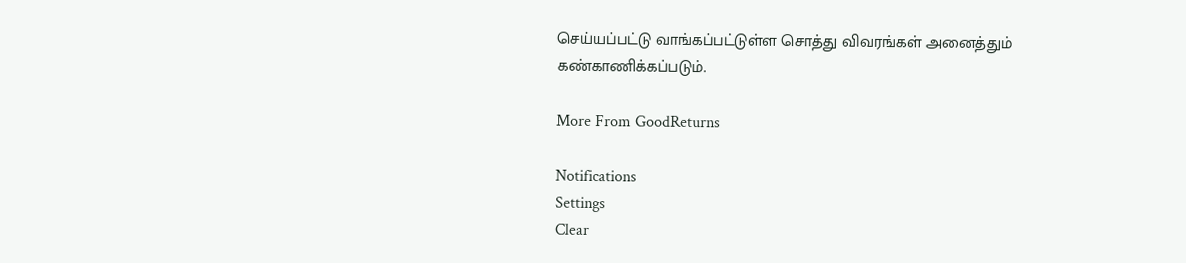செய்யப்பட்டு வாங்கப்பட்டுள்ள சொத்து விவரங்கள் அனைத்தும் கண்காணிக்கப்படும்.

More From GoodReturns

Notifications
Settings
Clear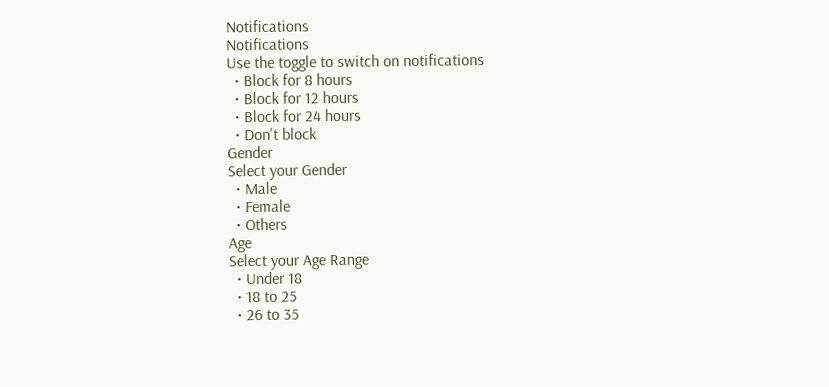Notifications
Notifications
Use the toggle to switch on notifications
  • Block for 8 hours
  • Block for 12 hours
  • Block for 24 hours
  • Don't block
Gender
Select your Gender
  • Male
  • Female
  • Others
Age
Select your Age Range
  • Under 18
  • 18 to 25
  • 26 to 35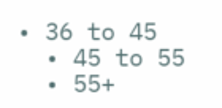• 36 to 45
  • 45 to 55
  • 55+